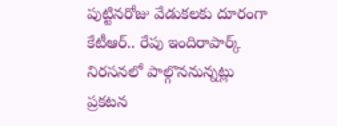పుట్టినరోజు వేడుకలకు దూరంగా కేటీఆర్.. రేపు ఇందిరాపార్క్ నిరసనలో పాల్గొననున్నట్లు ప్రకటన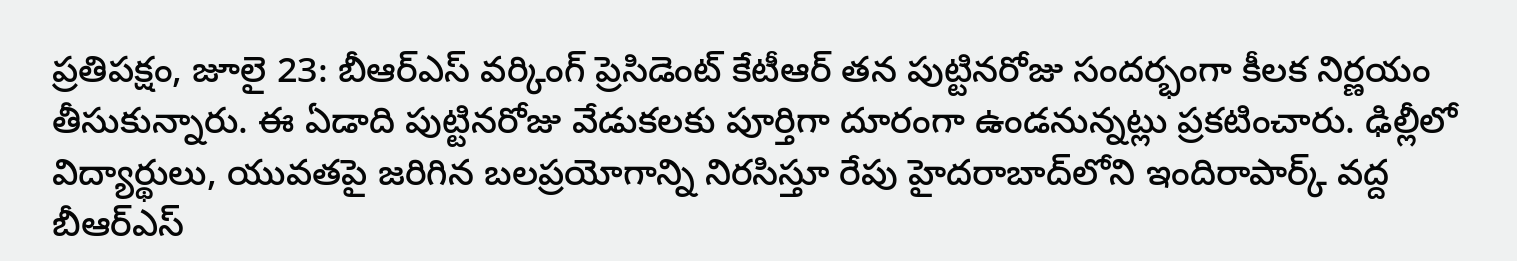ప్రతిపక్షం, జూలై 23: బీఆర్ఎస్ వర్కింగ్ ప్రెసిడెంట్ కేటీఆర్ తన పుట్టినరోజు సందర్భంగా కీలక నిర్ణయం తీసుకున్నారు. ఈ ఏడాది పుట్టినరోజు వేడుకలకు పూర్తిగా దూరంగా ఉండనున్నట్లు ప్రకటించారు. ఢిల్లీలో విద్యార్థులు, యువతపై జరిగిన బలప్రయోగాన్ని నిరసిస్తూ రేపు హైదరాబాద్‌లోని ఇందిరాపార్క్ వద్ద బీఆర్ఎస్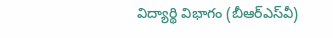విద్యార్థి విభాగం (బీఆర్ఎస్‌వీ)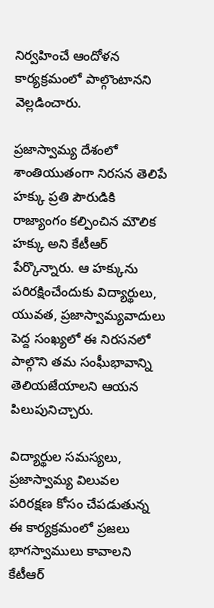నిర్వహించే ఆందోళన కార్యక్రమంలో పాల్గొంటానని వెల్లడించారు.

ప్రజాస్వామ్య దేశంలో శాంతియుతంగా నిరసన తెలిపే హక్కు ప్రతి పౌరుడికి రాజ్యాంగం కల్పించిన మౌలిక హక్కు అని కేటీఆర్ పేర్కొన్నారు. ఆ హక్కును పరిరక్షించేందుకు విద్యార్థులు, యువత, ప్రజాస్వామ్యవాదులు పెద్ద సంఖ్యలో ఈ నిరసనలో పాల్గొని తమ సంఘీభావాన్ని తెలియజేయాలని ఆయన పిలుపునిచ్చారు.

విద్యార్థుల సమస్యలు, ప్రజాస్వామ్య విలువల పరిరక్షణ కోసం చేపడుతున్న ఈ కార్యక్రమంలో ప్రజలు భాగస్వాములు కావాలని కేటీఆర్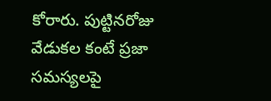కోరారు. పుట్టినరోజు వేడుకల కంటే ప్రజా సమస్యలపై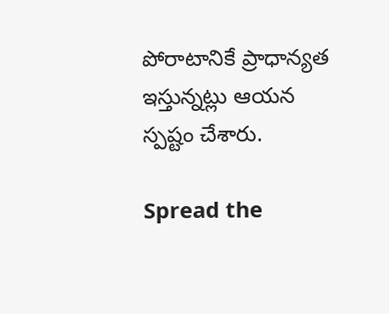పోరాటానికే ప్రాధాన్యత ఇస్తున్నట్లు ఆయన స్పష్టం చేశారు.

Spread the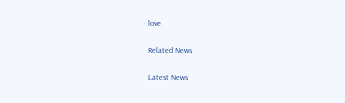love

Related News

Latest News